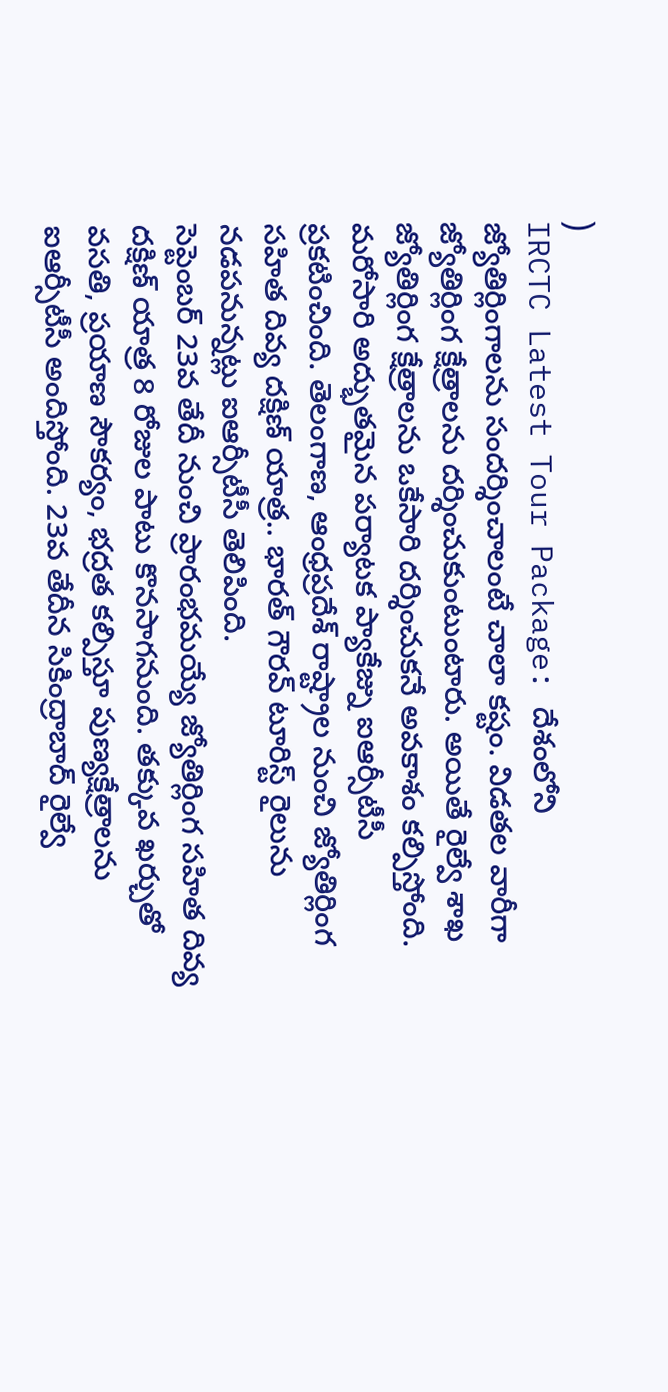)
IRCTC Latest Tour Package: దేశంలోని జ్యోతిర్లింగాలను సందర్శించాలంటే చాలా కష్టం. విడతల వారీగా జ్యోతిర్లింగ క్షేత్రాలను దర్శించుకుంటుంటారు. అయితే రైల్వే శాఖ జ్యోతిర్లింగ క్షేత్రాలను ఒకేసారి దర్శించుకనే అవకాశం కల్పిస్తోంది. మరోసారి అద్భుతమైన పర్యాటక ప్యాకేజ్ను ఐఆర్సీటీసీ ప్రకటించింది. తెలంగాణ, ఆంధ్రప్రదేశ్ రాష్ట్రాల నుంచి జ్యోతిర్లింగ సహిత దివ్య దక్షిణ్ యాత్ర.. భారత్ గౌరవ్ టూరిస్ట్ రైలును నడపనున్నట్లు ఐఆర్సీటీసీ తెలిపింది.
సెప్టెంబర్ 23వ తేదీ నుంచి ప్రారంభమయ్యే జ్యోతిర్లింగ సహిత దివ్య దక్షిణ్ యాత్ర 8 రోజుల పాటు కొనసాగనుంది. తక్కువ ఖర్చుతో వసతి, ప్రయాణ సౌకర్యం, భద్రత కల్పిస్తూ పుణ్యక్షేత్రాలను ఐఆర్సీటీసీ అందిస్తోంది. 23వ తేదీన సికింద్రాబాద్ రైల్వే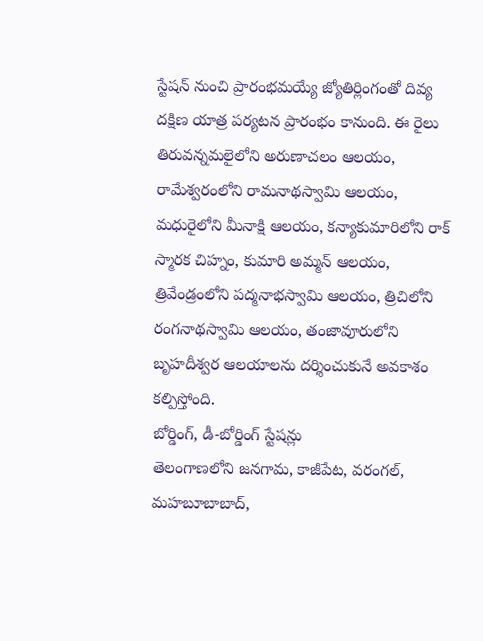స్టేషన్ నుంచి ప్రారంభమయ్యే జ్యోతిర్లింగంతో దివ్య దక్షిణ యాత్ర పర్యటన ప్రారంభం కానుంది. ఈ రైలు తిరువన్నమలైలోని అరుణాచలం ఆలయం, రామేశ్వరంలోని రామనాథస్వామి ఆలయం, మధురైలోని మీనాక్షి ఆలయం, కన్యాకుమారిలోని రాక్ స్మారక చిహ్నం, కుమారి అమ్మన్ ఆలయం, త్రివేండ్రంలోని పద్మనాభస్వామి ఆలయం, త్రిచిలోని రంగనాథస్వామి ఆలయం, తంజావూరులోని బృహదీశ్వర ఆలయాలను దర్శించుకునే అవకాశం కల్పిస్తోంది.
బోర్డింగ్, డీ-బోర్డింగ్ స్టేషన్లు
తెలంగాణలోని జనగామ, కాజీపేట, వరంగల్, మహబూబాబాద్,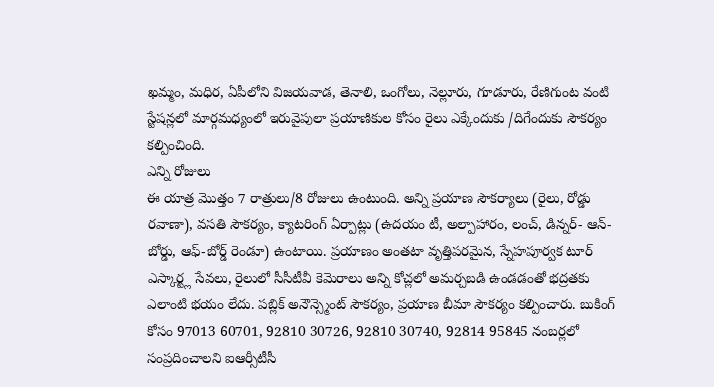ఖమ్మం, మధిర, ఏపీలోని విజయవాడ, తెనాలి, ఒంగోలు, నెల్లూరు, గూడూరు, రేణిగుంట వంటి స్టేషన్లలో మార్గమధ్యంలో ఇరువైపులా ప్రయాణికుల కోసం రైలు ఎక్కేందుకు /దిగేందుకు సౌకర్యం కల్పించింది.
ఎన్ని రోజులు
ఈ యాత్ర మొత్తం 7 రాత్రులు/8 రోజులు ఉంటుంది. అన్ని ప్రయాణ సౌకర్యాలు (రైలు, రోడ్డు రవాణా), వసతి సౌకర్యం, క్యాటరింగ్ ఏర్పాట్లు (ఉదయం టీ, అల్పాహారం, లంచ్, డిన్నర్- ఆన్-బోర్డు, ఆఫ్-బోర్డ్ రెండూ) ఉంటాయి. ప్రయాణం అంతటా వృత్తిపరమైన, స్నేహపూర్వక టూర్ ఎస్కార్ట్ల సేవలు, రైలులో సీసీటీవీ కెమెరాలు అన్ని కోచ్లలో అమర్చబడి ఉండడంతో భద్రతకు ఎలాంటి భయం లేదు. పబ్లిక్ అనౌన్స్మెంట్ సౌకర్యం, ప్రయాణ బీమా సౌకర్యం కల్పించారు. బుకింగ్ కోసం 97013 60701, 92810 30726, 92810 30740, 92814 95845 నంబర్లలో సంప్రదించాలని ఐఆర్సీటీసీ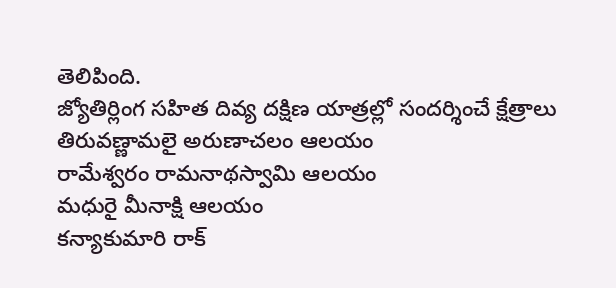తెలిపింది.
జ్యోతిర్లింగ సహిత దివ్య దక్షిణ యాత్రల్లో సందర్శించే క్షేత్రాలు
తిరువణ్ణామలై అరుణాచలం ఆలయం
రామేశ్వరం రామనాథస్వామి ఆలయం
మధురై మీనాక్షి ఆలయం
కన్యాకుమారి రాక్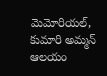మెమోరియల్, కుమారి అమ్మన్ ఆలయం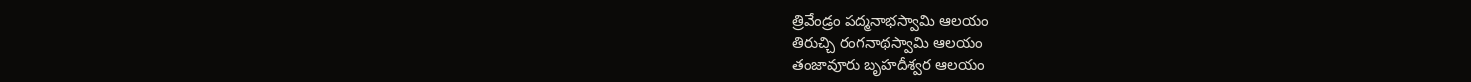త్రివేండ్రం పద్మనాభస్వామి ఆలయం
తిరుచ్చి రంగనాథస్వామి ఆలయం
తంజావూరు బృహదీశ్వర ఆలయం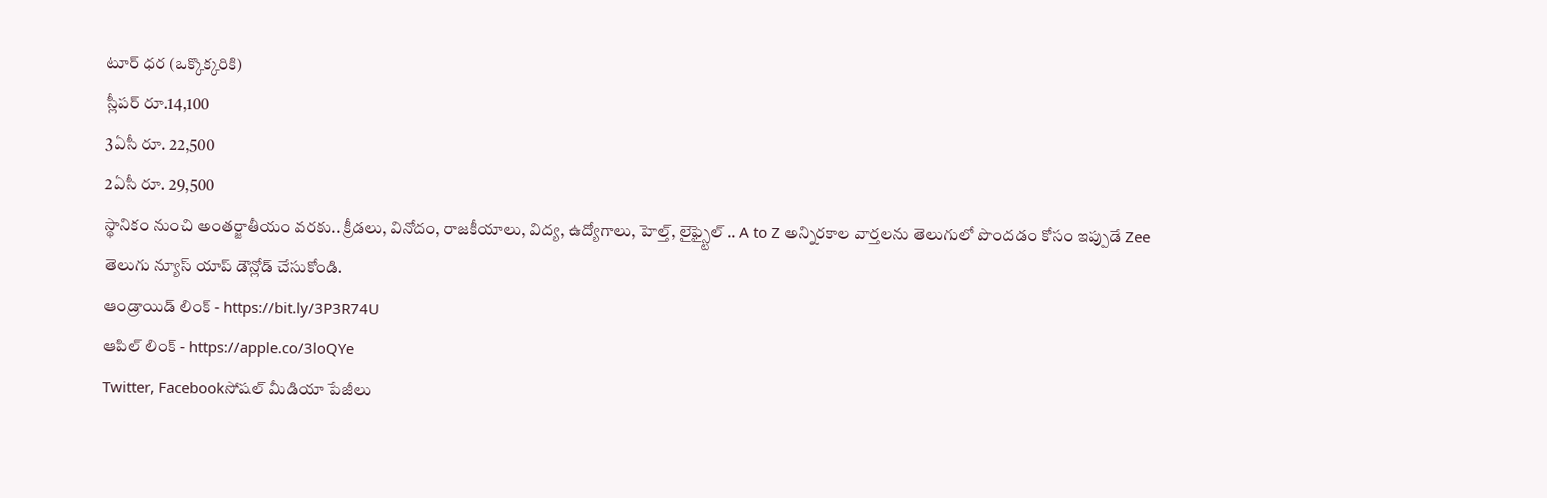టూర్ ధర (ఒక్కొక్కరికి)
స్లీపర్ రూ.14,100
3ఏసీ రూ. 22,500
2ఏసీ రూ. 29,500
స్థానికం నుంచి అంతర్జాతీయం వరకు.. క్రీడలు, వినోదం, రాజకీయాలు, విద్య, ఉద్యోగాలు, హెల్త్, లైఫ్స్టైల్ .. A to Z అన్నిరకాల వార్తలను తెలుగులో పొందడం కోసం ఇప్పుడే Zee తెలుగు న్యూస్ యాప్ డౌన్లోడ్ చేసుకోండి.
ఆండ్రాయిడ్ లింక్ - https://bit.ly/3P3R74U
ఆపిల్ లింక్ - https://apple.co/3loQYe
Twitter, Facebookసోషల్ మీడియా పేజీలు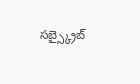సబ్స్క్రైబ్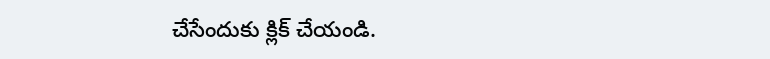చేసేందుకు క్లిక్ చేయండి.